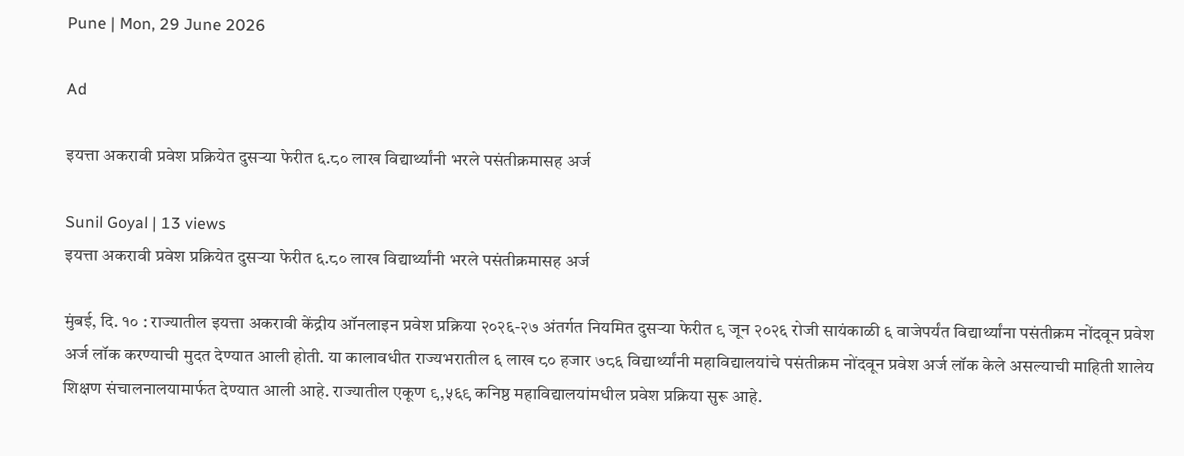Pune | Mon, 29 June 2026

Ad

इयत्ता अकरावी प्रवेश प्रक्रियेत दुसऱ्या फेरीत ६.८० लाख विद्यार्थ्यांनी भरले पसंतीक्रमासह अर्ज

Sunil Goyal | 13 views
इयत्ता अकरावी प्रवेश प्रक्रियेत दुसऱ्या फेरीत ६.८० लाख विद्यार्थ्यांनी भरले पसंतीक्रमासह अर्ज

मुंबई, दि. १० : राज्यातील इयत्ता अकरावी केंद्रीय ऑनलाइन प्रवेश प्रक्रिया २०२६-२७ अंतर्गत नियमित दुसऱ्या फेरीत ९ जून २०२६ रोजी सायंकाळी ६ वाजेपर्यंत विद्यार्थ्यांना पसंतीक्रम नोंदवून प्रवेश अर्ज लॉक करण्याची मुदत देण्यात आली होती. या कालावधीत राज्यभरातील ६ लाख ८० हजार ७८६ विद्यार्थ्यांनी महाविद्यालयांचे पसंतीक्रम नोंदवून प्रवेश अर्ज लॉक केले असल्याची माहिती शालेय शिक्षण संचालनालयामार्फत देण्यात आली आहे. राज्यातील एकूण ९,५६९ कनिष्ठ महाविद्यालयांमधील प्रवेश प्रक्रिया सुरू आहे.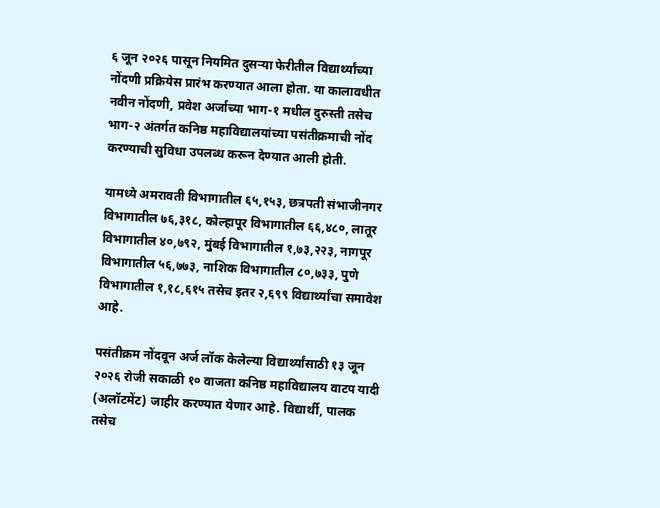६ जून २०२६ पासून नियमित दुसऱ्या फेरीतील विद्यार्थ्यांच्या नोंदणी प्रक्रियेस प्रारंभ करण्यात आला होता. या कालावधीत नवीन नोंदणी, प्रवेश अर्जाच्या भाग-१ मधील दुरुस्ती तसेच भाग-२ अंतर्गत कनिष्ठ महाविद्यालयांच्या पसंतीक्रमाची नोंद करण्याची सुविधा उपलब्ध करून देण्यात आली होती.

यामध्ये अमरावती विभागातील ६५,१५३, छत्रपती संभाजीनगर विभागातील ७६,३१८, कोल्हापूर विभागातील ६६,४८०, लातूर विभागातील ४०,७९२, मुंबई विभागातील १,७३,२२३, नागपूर विभागातील ५६,७७३, नाशिक विभागातील ८०,७३३, पुणे विभागातील १,१८,६१५ तसेच इतर २,६९९ विद्यार्थ्यांचा समावेश आहे.

पसंतीक्रम नोंदवून अर्ज लॉक केलेल्या विद्यार्थ्यांसाठी १३ जून २०२६ रोजी सकाळी १० वाजता कनिष्ठ महाविद्यालय वाटप यादी (अलॉटमेंट) जाहीर करण्यात येणार आहे. विद्यार्थी, पालक तसेच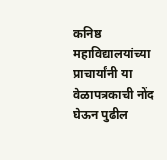कनिष्ठ महाविद्यालयांच्या प्राचार्यांनी या वेळापत्रकाची नोंद घेऊन पुढील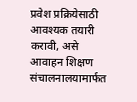प्रवेश प्रक्रियेसाठी आवश्यक तयारी करावी, असे आवाहन शिक्षण संचालनालयामार्फत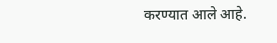करण्यात आले आहे.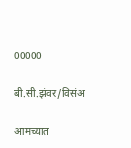00000

बी.सी.झंवर/विसंअ

आमच्यात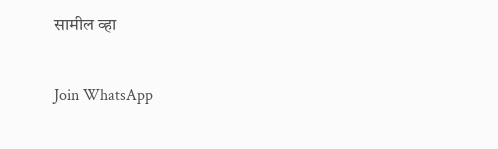सामील व्हा

Join WhatsApp